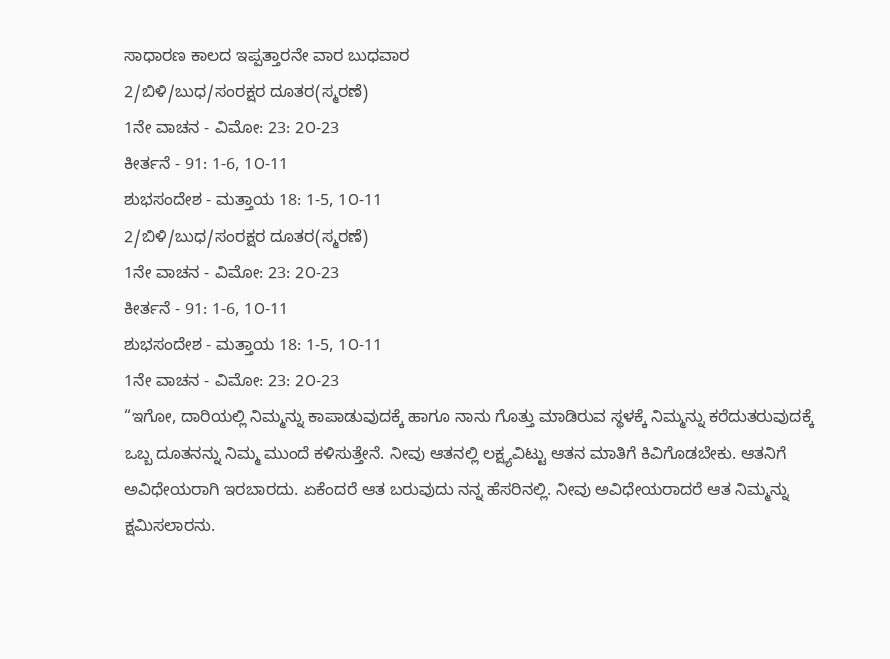ಸಾಧಾರಣ ಕಾಲದ ಇಪ್ಪತ್ತಾರನೇ ವಾರ ಬುಧವಾರ
2/ಬಿಳಿ/ಬುಧ/ಸಂರಕ್ಷರ ದೂತರ(ಸ್ಮರಣೆ)
1ನೇ ವಾಚನ - ವಿಮೋ: 23: 2೦-23
ಕೀರ್ತನೆ - 91: 1-6, 1೦-11
ಶುಭಸಂದೇಶ - ಮತ್ತಾಯ 18: 1-5, 1೦-11
2/ಬಿಳಿ/ಬುಧ/ಸಂರಕ್ಷರ ದೂತರ(ಸ್ಮರಣೆ)
1ನೇ ವಾಚನ - ವಿಮೋ: 23: 2೦-23
ಕೀರ್ತನೆ - 91: 1-6, 1೦-11
ಶುಭಸಂದೇಶ - ಮತ್ತಾಯ 18: 1-5, 1೦-11
1ನೇ ವಾಚನ - ವಿಮೋ: 23: 2೦-23
“ಇಗೋ, ದಾರಿಯಲ್ಲಿ ನಿಮ್ಮನ್ನು ಕಾಪಾಡುವುದಕ್ಕೆ ಹಾಗೂ ನಾನು ಗೊತ್ತು ಮಾಡಿರುವ ಸ್ಥಳಕ್ಕೆ ನಿಮ್ಮನ್ನು ಕರೆದುತರುವುದಕ್ಕೆ ಒಬ್ಬ ದೂತನನ್ನು ನಿಮ್ಮ ಮುಂದೆ ಕಳಿಸುತ್ತೇನೆ. ನೀವು ಆತನಲ್ಲಿ ಲಕ್ಷ್ಯವಿಟ್ಟು ಆತನ ಮಾತಿಗೆ ಕಿವಿಗೊಡಬೇಕು. ಆತನಿಗೆ ಅವಿಧೇಯರಾಗಿ ಇರಬಾರದು. ಏಕೆಂದರೆ ಆತ ಬರುವುದು ನನ್ನ ಹೆಸರಿನಲ್ಲಿ. ನೀವು ಅವಿಧೇಯರಾದರೆ ಆತ ನಿಮ್ಮನ್ನು ಕ್ಷಮಿಸಲಾರನು.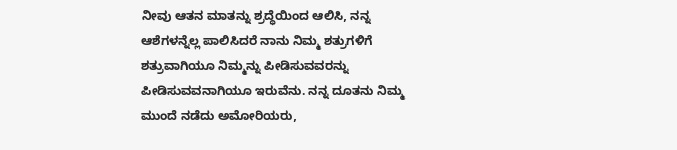ನೀವು ಆತನ ಮಾತನ್ನು ಶ್ರದ್ಧೆಯಿಂದ ಆಲಿಸಿ, ನನ್ನ ಆಶೆಗಳನ್ನೆಲ್ಲ ಪಾಲಿಸಿದರೆ ನಾನು ನಿಮ್ಮ ಶತ್ರುಗಳಿಗೆ ಶತ್ರುವಾಗಿಯೂ ನಿಮ್ಮನ್ನು ಪೀಡಿಸುವವರನ್ನು ಪೀಡಿಸುವವನಾಗಿಯೂ ಇರುವೆನು. ನನ್ನ ದೂತನು ನಿಮ್ಮ ಮುಂದೆ ನಡೆದು ಅಮೋರಿಯರು,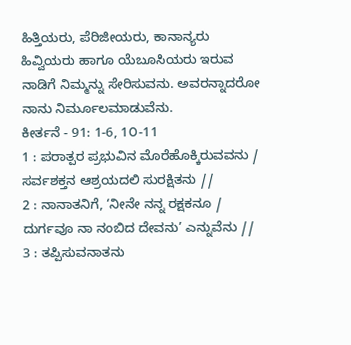ಹಿತ್ತಿಯರು, ಪೆರಿಜೀಯರು, ಕಾನಾನ್ಯರು ಹಿವ್ವಿಯರು ಹಾಗೂ ಯೆಬೂಸಿಯರು ಇರುವ ನಾಡಿಗೆ ನಿಮ್ಮನ್ನು ಸೇರಿಸುವನು. ಅವರನ್ನಾದರೋ ನಾನು ನಿರ್ಮೂಲಮಾಡುವೆನು.
ಕೀರ್ತನೆ - 91: 1-6, 1೦-11
1 : ಪರಾತ್ಪರ ಪ್ರಭುವಿನ ಮೊರೆಹೊಕ್ಕಿರುವವನು / ಸರ್ವಶಕ್ತನ ಆಶ್ರಯದಲಿ ಸುರಕ್ಷಿತನು //
2 : ನಾನಾತನಿಗೆ, ‘ನೀನೇ ನನ್ನ ರಕ್ಷಕನೂ / ದುರ್ಗವೂ ನಾ ನಂಬಿದ ದೇವನು’ ಎನ್ನುವೆನು //
3 : ತಪ್ಪಿಸುವನಾತನು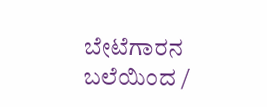ಬೇಟೆಗಾರನ ಬಲೆಯಿಂದ /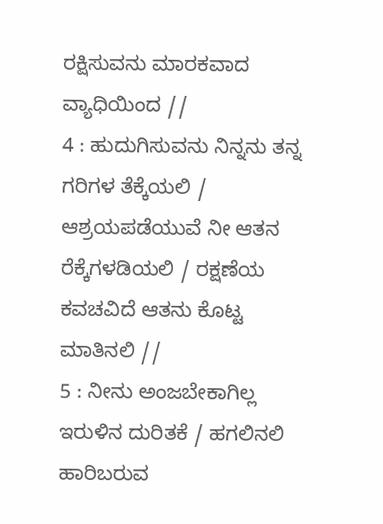ರಕ್ಷಿಸುವನು ಮಾರಕವಾದ ವ್ಯಾಧಿಯಿಂದ //
4 : ಹುದುಗಿಸುವನು ನಿನ್ನನು ತನ್ನ ಗರಿಗಳ ತೆಕ್ಕೆಯಲಿ / ಆಶ್ರಯಪಡೆಯುವೆ ನೀ ಆತನ ರೆಕ್ಕೆಗಳಡಿಯಲಿ / ರಕ್ಷಣೆಯ ಕವಚವಿದೆ ಆತನು ಕೊಟ್ಟ ಮಾತಿನಲಿ //
5 : ನೀನು ಅಂಜಬೇಕಾಗಿಲ್ಲ ಇರುಳಿನ ದುರಿತಕೆ / ಹಗಲಿನಲಿ ಹಾರಿಬರುವ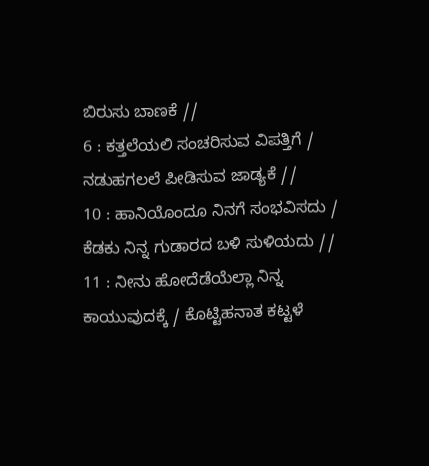ಬಿರುಸು ಬಾಣಕೆ //
6 : ಕತ್ತಲೆಯಲಿ ಸಂಚರಿಸುವ ವಿಪತ್ತಿಗೆ / ನಡುಹಗಲಲೆ ಪೀಡಿಸುವ ಜಾಡ್ಯಕೆ //
10 : ಹಾನಿಯೊಂದೂ ನಿನಗೆ ಸಂಭವಿಸದು / ಕೆಡಕು ನಿನ್ನ ಗುಡಾರದ ಬಳಿ ಸುಳಿಯದು //
11 : ನೀನು ಹೋದೆಡೆಯೆಲ್ಲಾ ನಿನ್ನ ಕಾಯುವುದಕ್ಕೆ / ಕೊಟ್ಟಿಹನಾತ ಕಟ್ಟಳೆ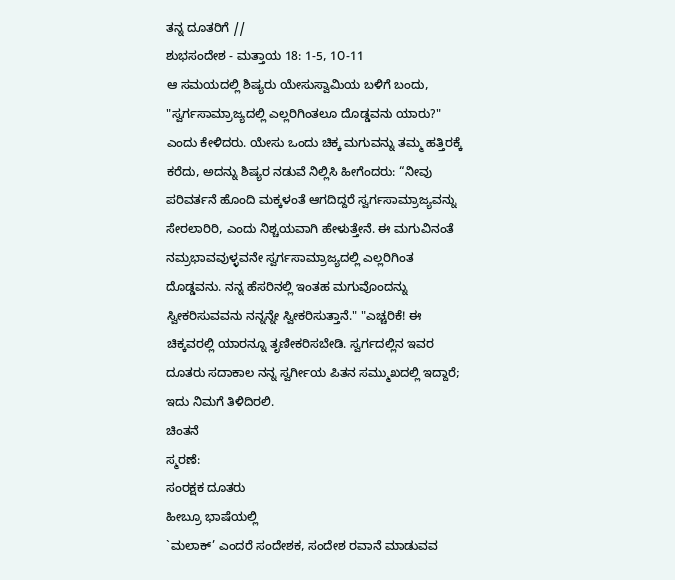ತನ್ನ ದೂತರಿಗೆ //
ಶುಭಸಂದೇಶ - ಮತ್ತಾಯ 18: 1-5, 1೦-11
ಆ ಸಮಯದಲ್ಲಿ ಶಿಷ್ಯರು ಯೇಸುಸ್ವಾಮಿಯ ಬಳಿಗೆ ಬಂದು, "ಸ್ವರ್ಗಸಾಮ್ರಾಜ್ಯದಲ್ಲಿ ಎಲ್ಲರಿಗಿಂತಲೂ ದೊಡ್ಡವನು ಯಾರು?" ಎಂದು ಕೇಳಿದರು. ಯೇಸು ಒಂದು ಚಿಕ್ಕ ಮಗುವನ್ನು ತಮ್ಮ ಹತ್ತಿರಕ್ಕೆ ಕರೆದು, ಅದನ್ನು ಶಿಷ್ಯರ ನಡುವೆ ನಿಲ್ಲಿಸಿ ಹೀಗೆಂದರು: “ನೀವು ಪರಿವರ್ತನೆ ಹೊಂದಿ ಮಕ್ಕಳಂತೆ ಆಗದಿದ್ದರೆ ಸ್ವರ್ಗಸಾಮ್ರಾಜ್ಯವನ್ನು ಸೇರಲಾರಿರಿ, ಎಂದು ನಿಶ್ಚಯವಾಗಿ ಹೇಳುತ್ತೇನೆ. ಈ ಮಗುವಿನಂತೆ ನಮ್ರಭಾವವುಳ್ಳವನೇ ಸ್ವರ್ಗಸಾಮ್ರಾಜ್ಯದಲ್ಲಿ ಎಲ್ಲರಿಗಿಂತ ದೊಡ್ಡವನು. ನನ್ನ ಹೆಸರಿನಲ್ಲಿ ಇಂತಹ ಮಗುವೊಂದನ್ನು ಸ್ವೀಕರಿಸುವವನು ನನ್ನನ್ನೇ ಸ್ವೀಕರಿಸುತ್ತಾನೆ." "ಎಚ್ಚರಿಕೆ! ಈ ಚಿಕ್ಕವರಲ್ಲಿ ಯಾರನ್ನೂ ತೃಣೀಕರಿಸಬೇಡಿ. ಸ್ವರ್ಗದಲ್ಲಿನ ಇವರ ದೂತರು ಸದಾಕಾಲ ನನ್ನ ಸ್ವರ್ಗೀಯ ಪಿತನ ಸಮ್ಮುಖದಲ್ಲಿ ಇದ್ದಾರೆ; ಇದು ನಿಮಗೆ ತಿಳಿದಿರಲಿ.
ಚಿಂತನೆ
ಸ್ಮರಣೆ:
ಸಂರಕ್ಷಕ ದೂತರು
ಹೀಬ್ರೂ ಭಾಷೆಯಲ್ಲಿ
`ಮಲಾಕ್’ ಎಂದರೆ ಸಂದೇಶಕ, ಸಂದೇಶ ರವಾನೆ ಮಾಡುವವ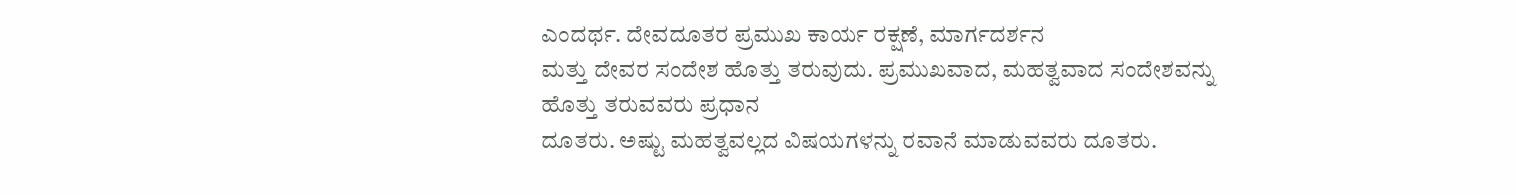ಎಂದರ್ಥ. ದೇವದೂತರ ಪ್ರಮುಖ ಕಾರ್ಯ ರಕ್ಷಣೆ, ಮಾರ್ಗದರ್ಶನ
ಮತ್ತು ದೇವರ ಸಂದೇಶ ಹೊತ್ತು ತರುವುದು. ಪ್ರಮುಖವಾದ, ಮಹತ್ವವಾದ ಸಂದೇಶವನ್ನು ಹೊತ್ತು ತರುವವರು ಪ್ರಧಾನ
ದೂತರು. ಅಷ್ಟು ಮಹತ್ವವಲ್ಲದ ವಿಷಯಗಳನ್ನು ರವಾನೆ ಮಾಡುವವರು ದೂತರು.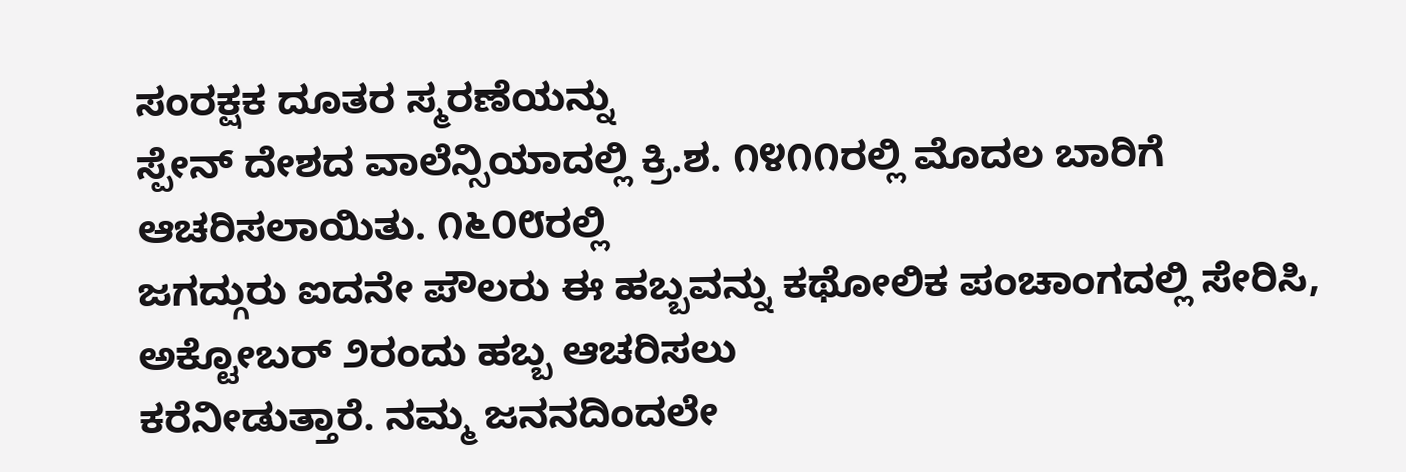ಸಂರಕ್ಷಕ ದೂತರ ಸ್ಮರಣೆಯನ್ನು
ಸ್ಪೇನ್ ದೇಶದ ವಾಲೆನ್ಸಿಯಾದಲ್ಲಿ ಕ್ರಿ.ಶ. ೧೪೧೧ರಲ್ಲಿ ಮೊದಲ ಬಾರಿಗೆ ಆಚರಿಸಲಾಯಿತು. ೧೬೦೮ರಲ್ಲಿ
ಜಗದ್ಗುರು ಐದನೇ ಪೌಲರು ಈ ಹಬ್ಬವನ್ನು ಕಥೋಲಿಕ ಪಂಚಾಂಗದಲ್ಲಿ ಸೇರಿಸಿ, ಅಕ್ಟೋಬರ್ ೨ರಂದು ಹಬ್ಬ ಆಚರಿಸಲು
ಕರೆನೀಡುತ್ತಾರೆ. ನಮ್ಮ ಜನನದಿಂದಲೇ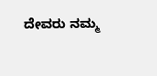ದೇವರು ನಮ್ಮ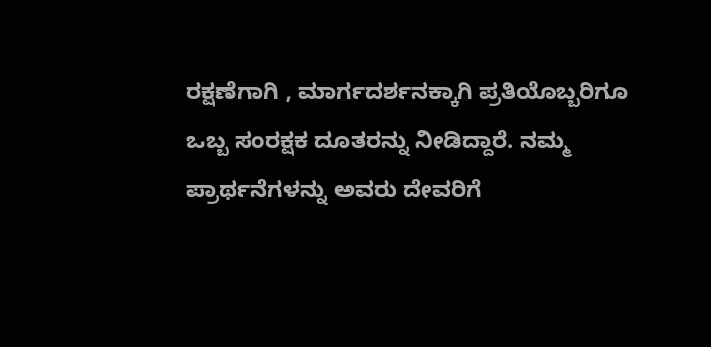ರಕ್ಷಣೆಗಾಗಿ , ಮಾರ್ಗದರ್ಶನಕ್ಕಾಗಿ ಪ್ರತಿಯೊಬ್ಬರಿಗೂ
ಒಬ್ಬ ಸಂರಕ್ಷಕ ದೂತರನ್ನು ನೀಡಿದ್ದಾರೆ. ನಮ್ಮ ಪ್ರಾರ್ಥನೆಗಳನ್ನು ಅವರು ದೇವರಿಗೆ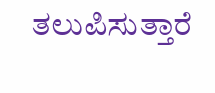ತಲುಪಿಸುತ್ತಾರೆ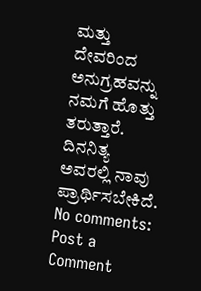ಮತ್ತು ದೇವರಿಂದ ಅನುಗ್ರಹವನ್ನು ನಮಗೆ ಹೊತ್ತು ತರುತ್ತಾರೆ. ದಿನನಿತ್ಯ ಅವರಲ್ಲಿ ನಾವು ಪ್ರಾರ್ಥಿಸಬೇಕಿದೆ.
No comments:
Post a Comment